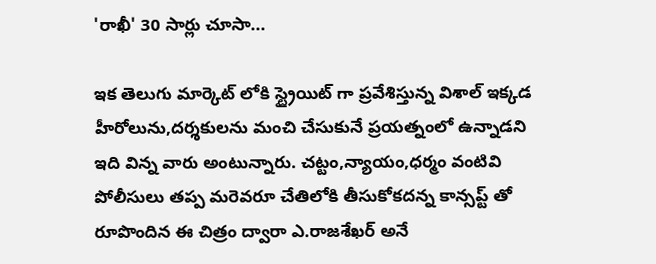'రాఖీ' 30 సార్లు చూసా...

ఇక తెలుగు మార్కెట్ లోకి స్ట్రైయిట్ గా ప్రవేశిస్తున్న విశాల్ ఇక్కడ హీరోలును,దర్శకులను మంచి చేసుకునే ప్రయత్నంలో ఉన్నాడని ఇది విన్న వారు అంటున్నారు. చట్టం,న్యాయం,ధర్మం వంటివి పోలీసులు తప్ప మరెవరూ చేతిలోకి తీసుకోకదన్న కాన్సప్ట్ తో రూపొందిన ఈ చిత్రం ద్వారా ఎ.రాజశేఖర్ అనే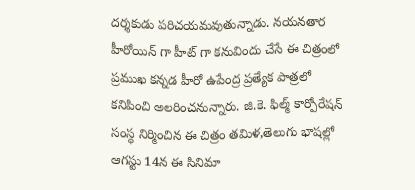దర్శకుడు పరిచయమవుతున్నాడు. నయనతార హీరోయిన్ గా హీట్ గా కనువిందు చేసే ఈ చిత్రంలో ప్రముఖ కన్నడ హీరో ఉపేంద్ర ప్రత్యేక పాత్రలో కనిపించి అలరించనున్నారు. జి.కె. ఫిల్మ్ కార్పోరేషన్ సంస్ధ నిర్మించిన ఈ చిత్రం తమిళ,తెలుగు భాషల్లో ఆగస్టు 14న ఈ సినిమా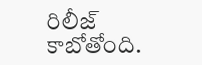రిలీజ్ కాబోతోంది.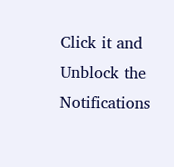Click it and Unblock the Notifications